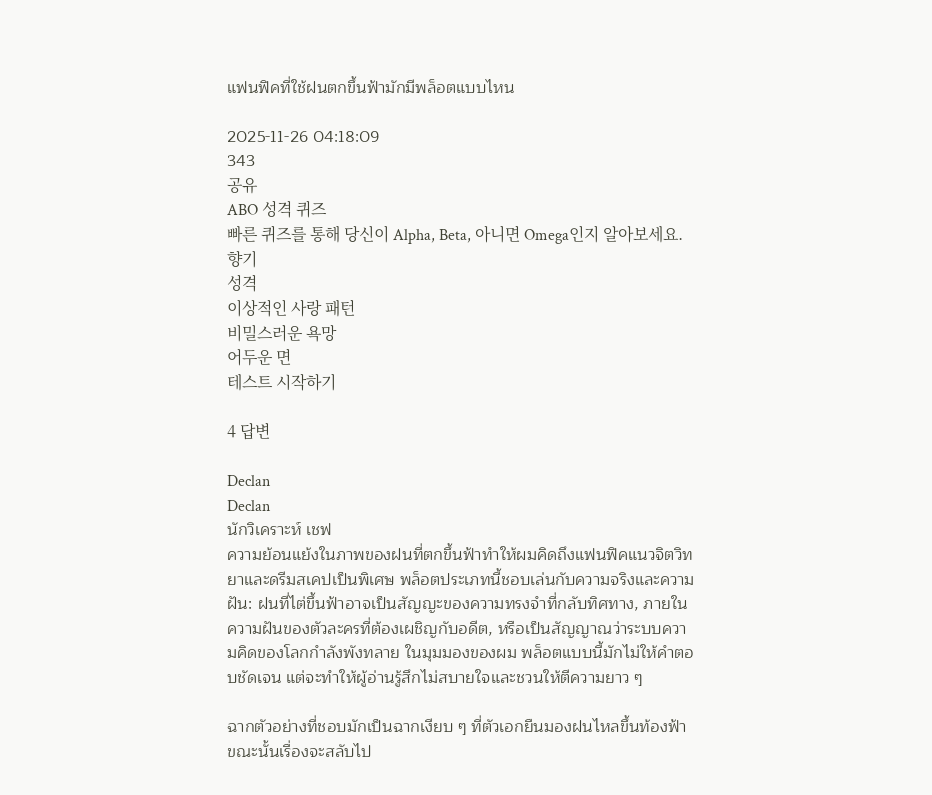แฟนฟิคที่ใช้ฝนตกขึ้นฟ้ามักมีพล็อตแบบไหน

2025-11-26 04:18:09
343
공유
ABO 성격 퀴즈
빠른 퀴즈를 통해 당신이 Alpha, Beta, 아니면 Omega인지 알아보세요.
향기
성격
이상적인 사랑 패턴
비밀스러운 욕망
어두운 면
테스트 시작하기

4 답변

Declan
Declan
นักวิเคราะห์ เชฟ
ความย้อนแย้งในภาพของฝนที่ตกขึ้นฟ้าทำให้ผมคิดถึงแฟนฟิคแนวจิตวิทยาและดรีมสเคปเป็นพิเศษ พล็อตประเภทนี้ชอบเล่นกับความจริงและความฝัน: ฝนที่ไต่ขึ้นฟ้าอาจเป็นสัญญะของความทรงจำที่กลับทิศทาง, ภายในความฝันของตัวละครที่ต้องเผชิญกับอดีต, หรือเป็นสัญญาณว่าระบบความคิดของโลกกำลังพังทลาย ในมุมมองของผม พล็อตแบบนี้มักไม่ให้คำตอบชัดเจน แต่จะทำให้ผู้อ่านรู้สึกไม่สบายใจและชวนให้ตีความยาว ๆ

ฉากตัวอย่างที่ชอบมักเป็นฉากเงียบ ๆ ที่ตัวเอกยืนมองฝนไหลขึ้นท้องฟ้า ขณะนั้นเรื่องจะสลับไป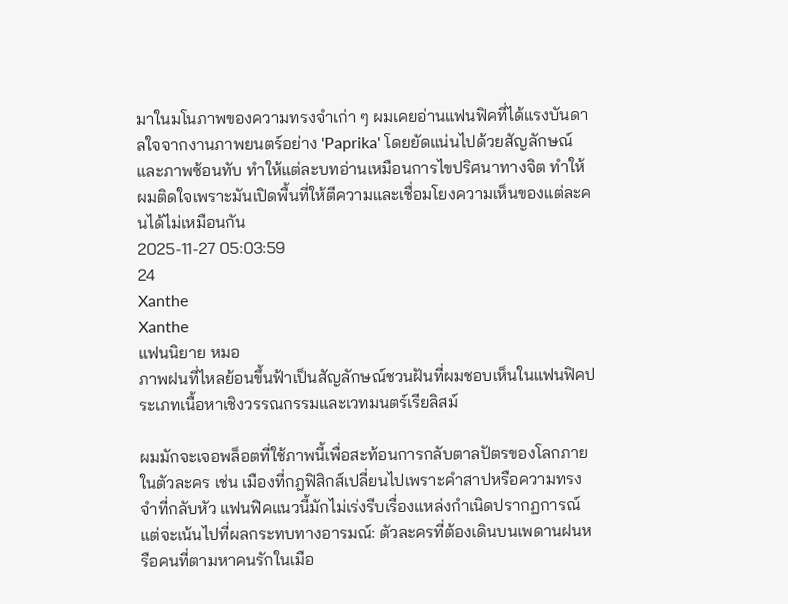มาในมโนภาพของความทรงจำเก่า ๆ ผมเคยอ่านแฟนฟิคที่ได้แรงบันดาลใจจากงานภาพยนตร์อย่าง 'Paprika' โดยยัดแน่นไปด้วยสัญลักษณ์และภาพซ้อนทับ ทำให้แต่ละบทอ่านเหมือนการไขปริศนาทางจิต ทำให้ผมติดใจเพราะมันเปิดพื้นที่ให้ตีความและเชื่อมโยงความเห็นของแต่ละคนได้ไม่เหมือนกัน
2025-11-27 05:03:59
24
Xanthe
Xanthe
แฟนนิยาย หมอ
ภาพฝนที่ไหลย้อนขึ้นฟ้าเป็นสัญลักษณ์ชวนฝันที่ผมชอบเห็นในแฟนฟิคประเภทเนื้อหาเชิงวรรณกรรมและเวทมนตร์เรียลิสม์

ผมมักจะเจอพล็อตที่ใช้ภาพนี้เพื่อสะท้อนการกลับตาลปัตรของโลกภายในตัวละคร เช่น เมืองที่กฎฟิสิกส์เปลี่ยนไปเพราะคำสาปหรือความทรงจำที่กลับหัว แฟนฟิคแนวนี้มักไม่เร่งรีบเรื่องแหล่งกำเนิดปรากฏการณ์ แต่จะเน้นไปที่ผลกระทบทางอารมณ์: ตัวละครที่ต้องเดินบนเพดานฝนหรือคนที่ตามหาคนรักในเมือ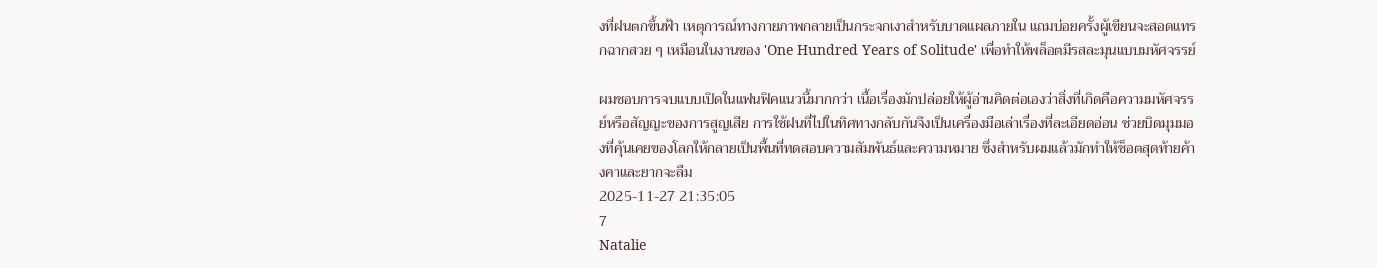งที่ฝนตกขึ้นฟ้า เหตุการณ์ทางกายภาพกลายเป็นกระจกเงาสำหรับบาดแผลภายใน แถมบ่อยครั้งผู้เขียนจะสอดแทรกฉากสวย ๆ เหมือนในงานของ 'One Hundred Years of Solitude' เพื่อทำให้พล็อตมีรสละมุนแบบมหัศจรรย์

ผมชอบการจบแบบเปิดในแฟนฟิคแนวนี้มากกว่า เนื้อเรื่องมักปล่อยให้ผู้อ่านคิดต่อเองว่าสิ่งที่เกิดคือความมหัศจรรย์หรือสัญญะของการสูญเสีย การใช้ฝนที่ไปในทิศทางกลับกันจึงเป็นเครื่องมือเล่าเรื่องที่ละเอียดอ่อน ช่วยบิดมุมมองที่คุ้นเคยของโลกให้กลายเป็นพื้นที่ทดสอบความสัมพันธ์และความหมาย ซึ่งสำหรับผมแล้วมักทำให้ช็อตสุดท้ายค้างคาและยากจะลืม
2025-11-27 21:35:05
7
Natalie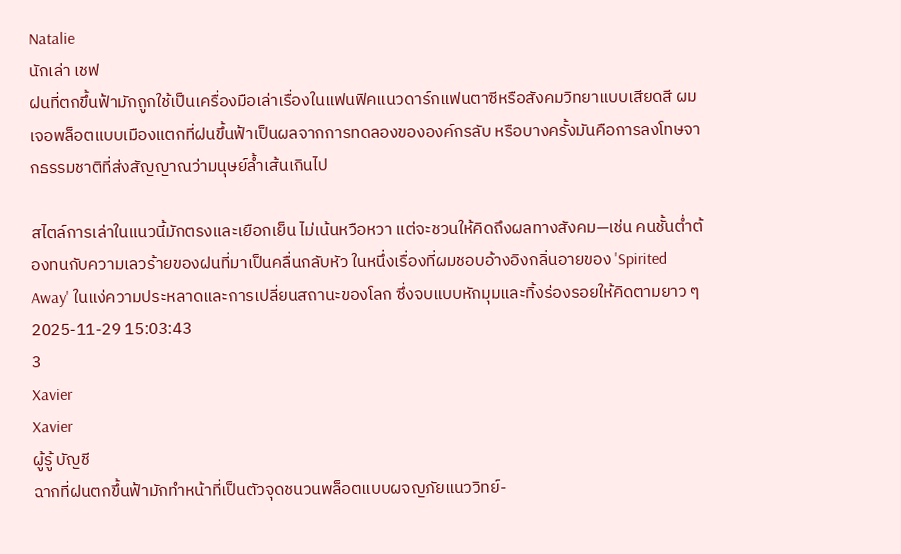Natalie
นักเล่า เชฟ
ฝนที่ตกขึ้นฟ้ามักถูกใช้เป็นเครื่องมือเล่าเรื่องในแฟนฟิคแนวดาร์กแฟนตาซีหรือสังคมวิทยาแบบเสียดสี ผมเจอพล็อตแบบเมืองแตกที่ฝนขึ้นฟ้าเป็นผลจากการทดลองขององค์กรลับ หรือบางครั้งมันคือการลงโทษจากธรรมชาติที่ส่งสัญญาณว่ามนุษย์ล้ำเส้นเกินไป

สไตล์การเล่าในแนวนี้มักตรงและเยือกเย็น ไม่เน้นหวือหวา แต่จะชวนให้คิดถึงผลทางสังคม—เช่น คนชั้นต่ำต้องทนกับความเลวร้ายของฝนที่มาเป็นคลื่นกลับหัว ในหนึ่งเรื่องที่ผมชอบอ้างอิงกลิ่นอายของ 'Spirited Away' ในแง่ความประหลาดและการเปลี่ยนสถานะของโลก ซึ่งจบแบบหักมุมและทิ้งร่องรอยให้คิดตามยาว ๆ
2025-11-29 15:03:43
3
Xavier
Xavier
ผู้รู้ บัญชี
ฉากที่ฝนตกขึ้นฟ้ามักทำหน้าที่เป็นตัวจุดชนวนพล็อตแบบผจญภัยแนววิทย์-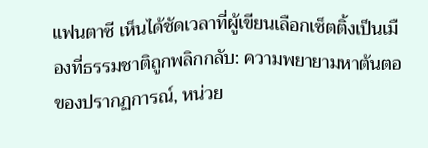แฟนตาซี เห็นได้ชัดเวลาที่ผู้เขียนเลือกเซ็ตติ้งเป็นเมืองที่ธรรมชาติถูกพลิกกลับ: ความพยายามหาต้นตอของปรากฏการณ์, หน่วย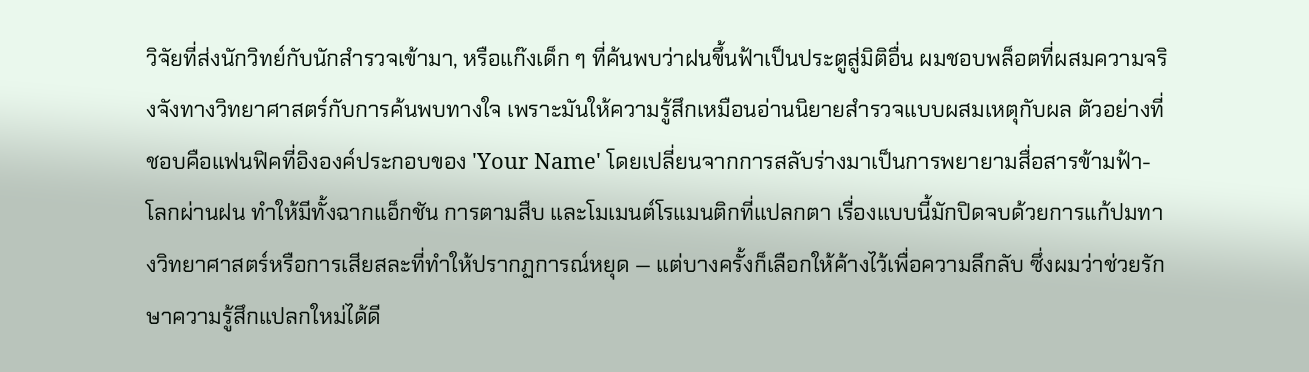วิจัยที่ส่งนักวิทย์กับนักสำรวจเข้ามา, หรือแก๊งเด็ก ๆ ที่ค้นพบว่าฝนขึ้นฟ้าเป็นประตูสู่มิติอื่น ผมชอบพล็อตที่ผสมความจริงจังทางวิทยาศาสตร์กับการค้นพบทางใจ เพราะมันให้ความรู้สึกเหมือนอ่านนิยายสำรวจแบบผสมเหตุกับผล ตัวอย่างที่ชอบคือแฟนฟิคที่อิงองค์ประกอบของ 'Your Name' โดยเปลี่ยนจากการสลับร่างมาเป็นการพยายามสื่อสารข้ามฟ้า-โลกผ่านฝน ทำให้มีทั้งฉากแอ็กชัน การตามสืบ และโมเมนต์โรแมนติกที่แปลกตา เรื่องแบบนี้มักปิดจบด้วยการแก้ปมทางวิทยาศาสตร์หรือการเสียสละที่ทำให้ปรากฏการณ์หยุด — แต่บางครั้งก็เลือกให้ค้างไว้เพื่อความลึกลับ ซึ่งผมว่าช่วยรักษาความรู้สึกแปลกใหม่ได้ดี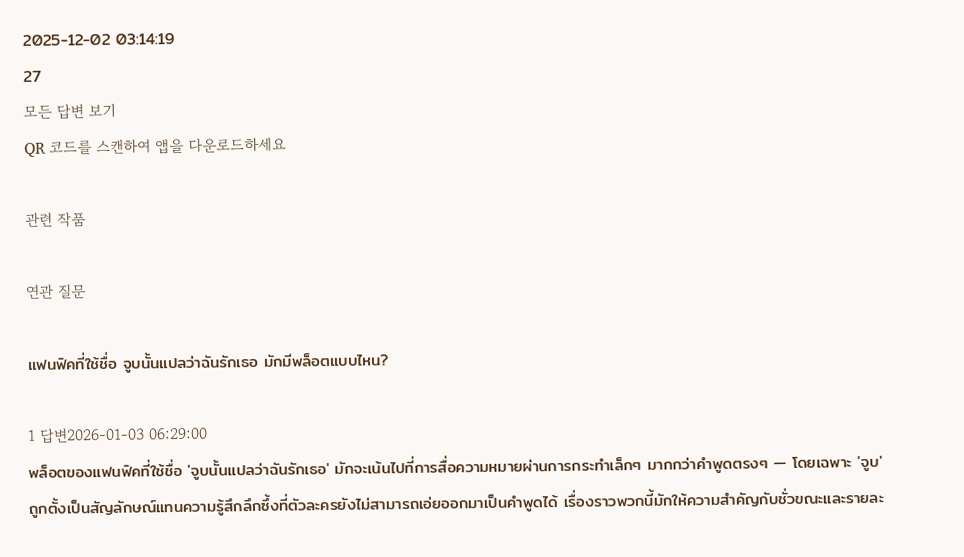2025-12-02 03:14:19
27
모든 답변 보기
QR 코드를 스캔하여 앱을 다운로드하세요

관련 작품

연관 질문

แฟนฟิคที่ใช้ชื่อ จูบนั้นแปลว่าฉันรักเธอ มักมีพล็อตแบบไหน?

1 답변2026-01-03 06:29:00
พล็อตของแฟนฟิคที่ใช้ชื่อ 'จูบนั้นแปลว่าฉันรักเธอ' มักจะเน้นไปที่การสื่อความหมายผ่านการกระทำเล็กๆ มากกว่าคำพูดตรงๆ — โดยเฉพาะ 'จูบ' ถูกตั้งเป็นสัญลักษณ์แทนความรู้สึกลึกซึ้งที่ตัวละครยังไม่สามารถเอ่ยออกมาเป็นคำพูดได้ เรื่องราวพวกนี้มักให้ความสำคัญกับชั่วขณะและรายละ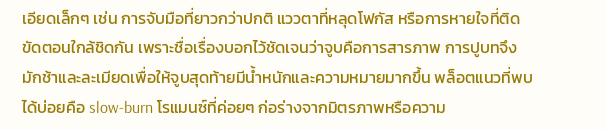เอียดเล็กๆ เช่น การจับมือที่ยาวกว่าปกติ แววตาที่หลุดโฟกัส หรือการหายใจที่ติดขัดตอนใกล้ชิดกัน เพราะชื่อเรื่องบอกไว้ชัดเจนว่าจูบคือการสารภาพ การปูบทจึงมักช้าและละเมียดเพื่อให้จูบสุดท้ายมีน้ำหนักและความหมายมากขึ้น พล็อตแนวที่พบได้บ่อยคือ slow-burn โรแมนซ์ที่ค่อยๆ ก่อร่างจากมิตรภาพหรือความ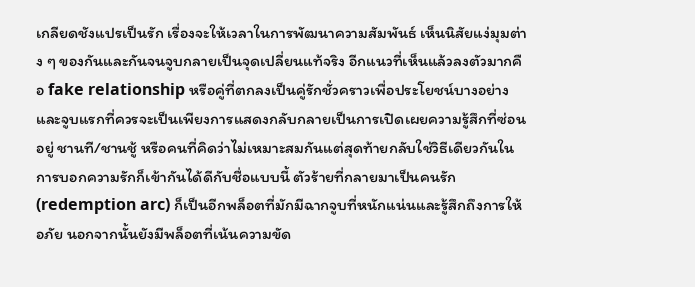เกลียดชังแปรเป็นรัก เรื่องจะให้เวลาในการพัฒนาความสัมพันธ์ เห็นนิสัยแง่มุมต่าง ๆ ของกันและกันจนจูบกลายเป็นจุดเปลี่ยนแท้จริง อีกแนวที่เห็นแล้วลงตัวมากคือ fake relationship หรือคู่ที่ตกลงเป็นคู่รักชั่วคราวเพื่อประโยชน์บางอย่าง และจูบแรกที่ควรจะเป็นเพียงการแสดงกลับกลายเป็นการเปิดเผยความรู้สึกที่ซ่อนอยู่ ชานที/ชานชู้ หรือคนที่คิดว่าไม่เหมาะสมกันแต่สุดท้ายกลับใช่วิธีเดียวกันในการบอกความรักก็เข้ากันได้ดีกับชื่อแบบนี้ ตัวร้ายที่กลายมาเป็นคนรัก (redemption arc) ก็เป็นอีกพล็อตที่มักมีฉากจูบที่หนักแน่นและรู้สึกถึงการให้อภัย นอกจากนั้นยังมีพล็อตที่เน้นความขัด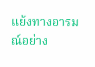แย้งทางอารมณ์อย่าง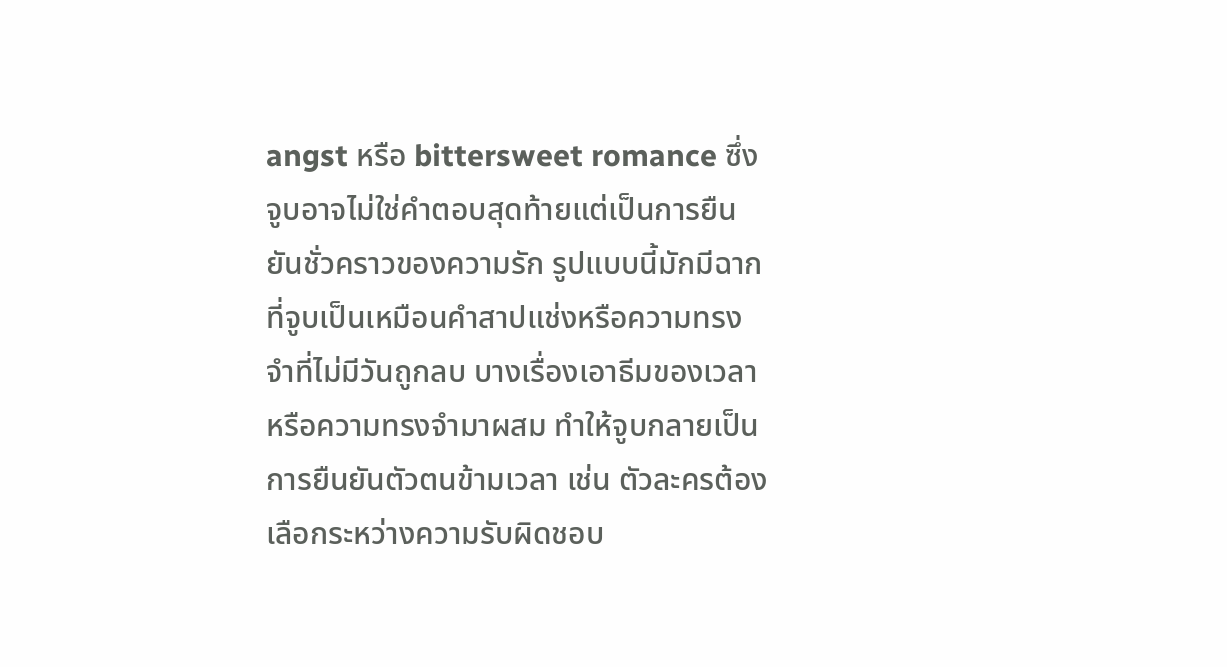angst หรือ bittersweet romance ซึ่งจูบอาจไม่ใช่คำตอบสุดท้ายแต่เป็นการยืนยันชั่วคราวของความรัก รูปแบบนี้มักมีฉากที่จูบเป็นเหมือนคำสาปแช่งหรือความทรงจำที่ไม่มีวันถูกลบ บางเรื่องเอาธีมของเวลาหรือความทรงจำมาผสม ทำให้จูบกลายเป็นการยืนยันตัวตนข้ามเวลา เช่น ตัวละครต้องเลือกระหว่างความรับผิดชอบ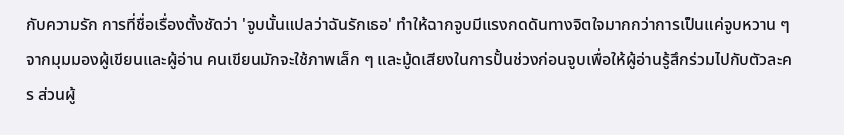กับความรัก การที่ชื่อเรื่องตั้งชัดว่า 'จูบนั้นแปลว่าฉันรักเธอ' ทำให้ฉากจูบมีแรงกดดันทางจิตใจมากกว่าการเป็นแค่จูบหวาน ๆ จากมุมมองผู้เขียนและผู้อ่าน คนเขียนมักจะใช้ภาพเล็ก ๆ และมู้ดเสียงในการปั้นช่วงก่อนจูบเพื่อให้ผู้อ่านรู้สึกร่วมไปกับตัวละคร ส่วนผู้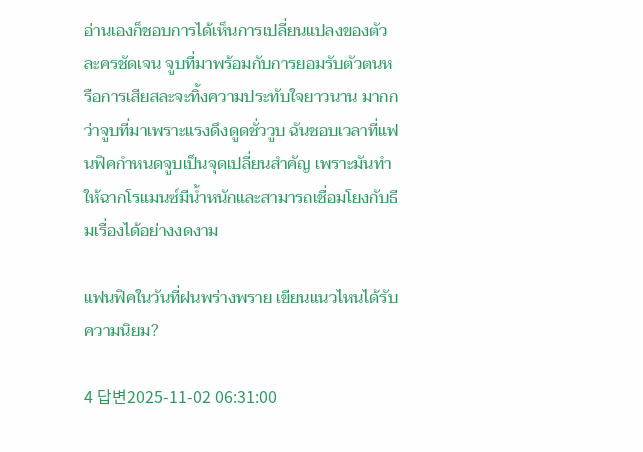อ่านเองก็ชอบการได้เห็นการเปลี่ยนแปลงของตัวละครชัดเจน จูบที่มาพร้อมกับการยอมรับตัวตนหรือการเสียสละจะทิ้งความประทับใจยาวนาน มากกว่าจูบที่มาเพราะแรงดึงดูดชั่ววูบ ฉันชอบเวลาที่แฟนฟิคกำหนดจูบเป็นจุดเปลี่ยนสำคัญ เพราะมันทำให้ฉากโรแมนซ์มีน้ำหนักและสามารถเชื่อมโยงกับธีมเรื่องได้อย่างงดงาม

แฟนฟิคในวันที่ฝนพร่างพราย เขียนแนวไหนได้รับความนิยม?

4 답변2025-11-02 06:31:00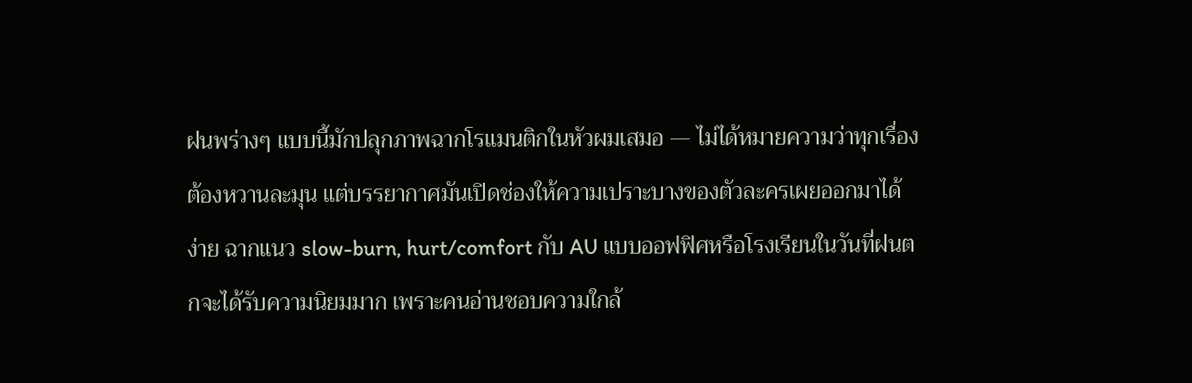ฝนพร่างๆ แบบนี้มักปลุกภาพฉากโรแมนติกในหัวผมเสมอ — ไม่ได้หมายความว่าทุกเรื่องต้องหวานละมุน แต่บรรยากาศมันเปิดช่องให้ความเปราะบางของตัวละครเผยออกมาได้ง่าย ฉากแนว slow-burn, hurt/comfort กับ AU แบบออฟฟิศหรือโรงเรียนในวันที่ฝนตกจะได้รับความนิยมมาก เพราะคนอ่านชอบความใกล้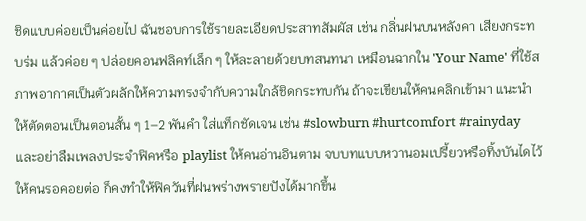ชิดแบบค่อยเป็นค่อยไป ฉันชอบการใช้รายละเอียดประสาทสัมผัส เช่น กลิ่นฝนบนหลังคา เสียงกระทบร่ม แล้วค่อย ๆ ปล่อยคอนฟลิคท์เล็ก ๆ ให้ละลายด้วยบทสนทนา เหมือนฉากใน 'Your Name' ที่ใช้สภาพอากาศเป็นตัวผลักให้ความทรงจำกับความใกล้ชิดกระทบกัน ถ้าจะเขียนให้คนคลิกเข้ามา แนะนำให้ตัดตอนเป็นตอนสั้น ๆ 1–2 พันคำ ใส่แท็กชัดเจน เช่น #slowburn #hurtcomfort #rainyday และอย่าลืมเพลงประจำฟิคหรือ playlist ให้คนอ่านอินตาม จบบทแบบหวานอมเปรี้ยวหรือทิ้งบันไดไว้ให้คนรอคอยต่อ ก็คงทำให้ฟิควันที่ฝนพร่างพรายปังได้มากขึ้น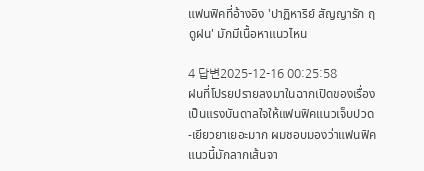แฟนฟิคที่อ้างอิง 'ปาฏิหาริย์ สัญญารัก ฤดูฝน' มักมีเนื้อหาแนวไหน

4 답변2025-12-16 00:25:58
ฝนที่โปรยปรายลงมาในฉากเปิดของเรื่องเป็นแรงบันดาลใจให้แฟนฟิคแนวเจ็บปวด-เยียวยาเยอะมาก ผมชอบมองว่าแฟนฟิคแนวนี้มักลากเส้นจา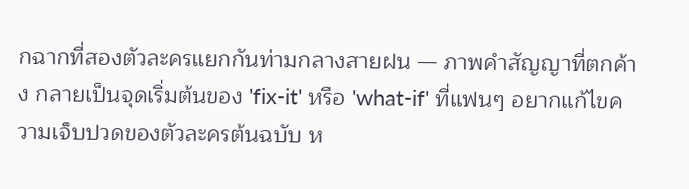กฉากที่สองตัวละครแยกกันท่ามกลางสายฝน — ภาพคำสัญญาที่ตกค้าง กลายเป็นจุดเริ่มต้นของ 'fix-it' หรือ 'what-if' ที่แฟนๆ อยากแก้ไขความเจ็บปวดของตัวละครต้นฉบับ ห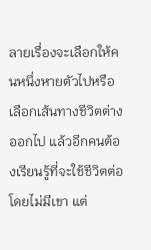ลายเรื่องจะเลือกให้คนหนึ่งหายตัวไปหรือเลือกเส้นทางชีวิตต่างออกไป แล้วอีกคนต้องเรียนรู้ที่จะใช้ชีวิตต่อโดยไม่มีเขา แต่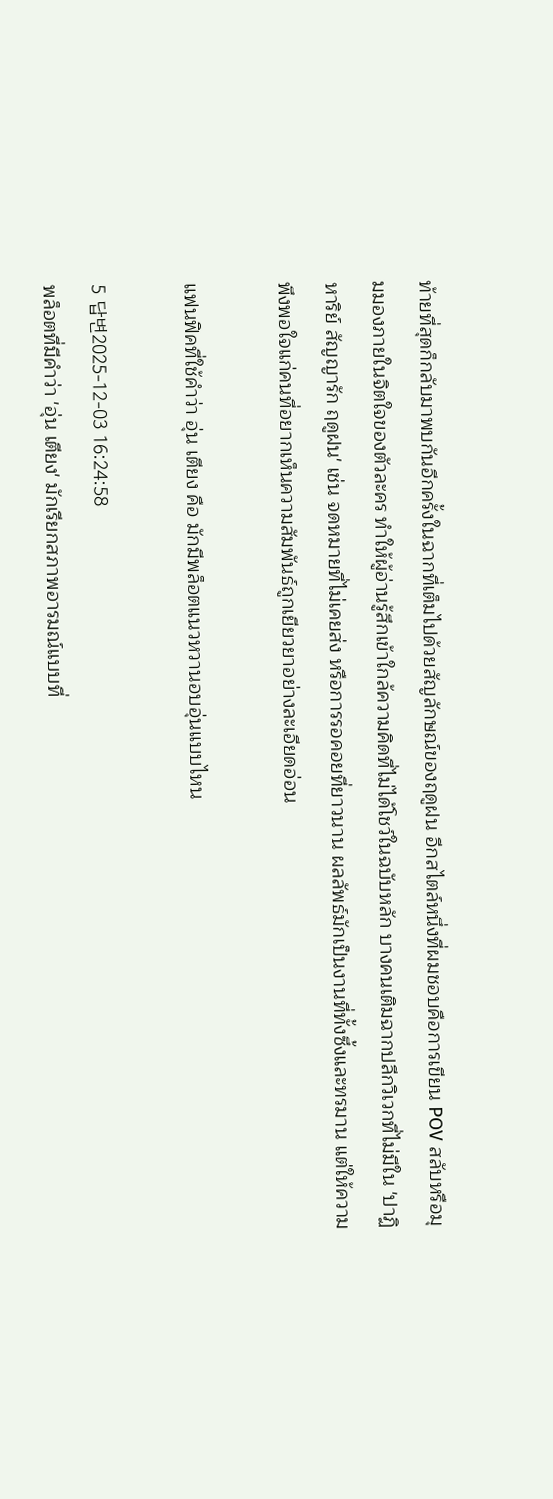ท้ายที่สุดก็กลับมาพบกันอีกครั้งในฉากที่เต็มไปด้วยสัญลักษณ์ของฤดูฝน อีกสไตล์หนึ่งที่ผมชอบคือการเขียน POV สลับหรือมุมมองภายในจิตใจของตัวละคร ทำให้ผู้อ่านรู้สึกเข้าใกล้ความคิดที่ไม่ได้โชว์ในฉบับหลัก บางคนเติมฉากปลีกวิเวกที่ไม่มีใน 'ปาฏิหาริย์ สัญญารัก ฤดูฝน' เช่น จดหมายที่ไม่เคยส่ง หรือการรอคอยที่ยาวนาน ผลลัพธ์มักเป็นงานที่ทั้งซึ้งและทรมาน แต่ให้ความพึงพอใจแก่คนที่อยากเห็นความสัมพันธ์ถูกเยียวยาอย่างละเอียดอ่อน

แฟนฟิคที่ใช้คำว่า อุ่น เตียง คือ มักมีพล็อตแนวหวานอบอุ่นแบบไหน

5 답변2025-12-03 16:24:58
พล็อตที่มีคำว่า 'อุ่น เตียง' มักเรียกสภาพอารมณ์แบบที่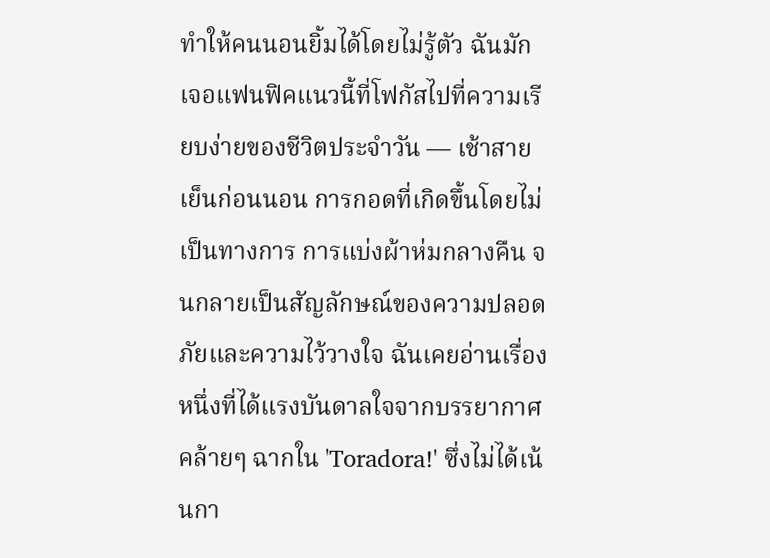ทำให้คนนอนยิ้มได้โดยไม่รู้ตัว ฉันมักเจอแฟนฟิคแนวนี้ที่โฟกัสไปที่ความเรียบง่ายของชีวิตประจำวัน — เช้าสายเย็นก่อนนอน การกอดที่เกิดขึ้นโดยไม่เป็นทางการ การแบ่งผ้าห่มกลางคืน จนกลายเป็นสัญลักษณ์ของความปลอดภัยและความไว้วางใจ ฉันเคยอ่านเรื่องหนึ่งที่ได้แรงบันดาลใจจากบรรยากาศคล้ายๆ ฉากใน 'Toradora!' ซึ่งไม่ได้เน้นกา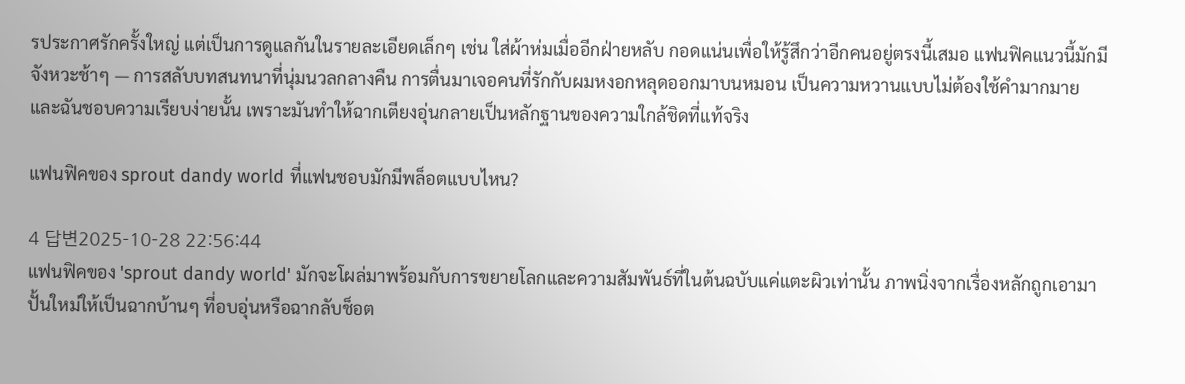รประกาศรักครั้งใหญ่ แต่เป็นการดูแลกันในรายละเอียดเล็กๆ เช่น ใส่ผ้าห่มเมื่ออีกฝ่ายหลับ กอดแน่นเพื่อให้รู้สึกว่าอีกคนอยู่ตรงนี้เสมอ แฟนฟิคแนวนี้มักมีจังหวะช้าๆ — การสลับบทสนทนาที่นุ่มนวลกลางคืน การตื่นมาเจอคนที่รักกับผมหงอกหลุดออกมาบนหมอน เป็นความหวานแบบไม่ต้องใช้คำมากมาย และฉันชอบความเรียบง่ายนั้น เพราะมันทำให้ฉากเตียงอุ่นกลายเป็นหลักฐานของความใกล้ชิดที่แท้จริง

แฟนฟิคของ sprout dandy world ที่แฟนชอบมักมีพล็อตแบบไหน?

4 답변2025-10-28 22:56:44
แฟนฟิคของ 'sprout dandy world' มักจะโผล่มาพร้อมกับการขยายโลกและความสัมพันธ์ที่ในต้นฉบับแค่แตะผิวเท่านั้น ภาพนิ่งจากเรื่องหลักถูกเอามาปั้นใหม่ให้เป็นฉากบ้านๆ ที่อบอุ่นหรือฉากลับช็อต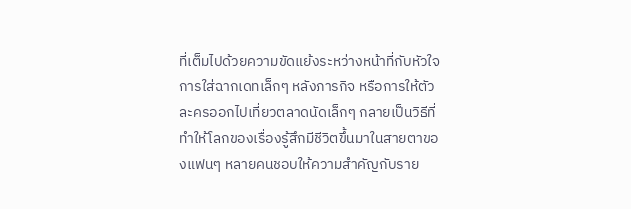ที่เต็มไปด้วยความขัดแย้งระหว่างหน้าที่กับหัวใจ การใส่ฉากเดทเล็กๆ หลังภารกิจ หรือการให้ตัวละครออกไปเที่ยวตลาดนัดเล็กๆ กลายเป็นวิธีที่ทำให้โลกของเรื่องรู้สึกมีชีวิตขึ้นมาในสายตาของแฟนๆ หลายคนชอบให้ความสำคัญกับราย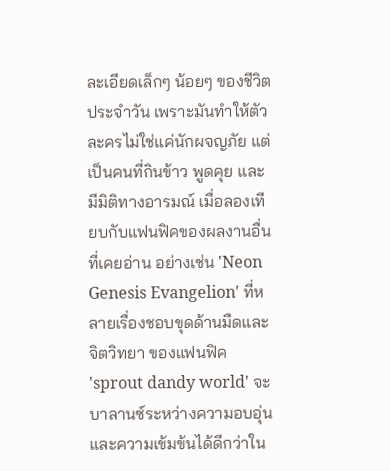ละเอียดเล็กๆ น้อยๆ ของชีวิตประจำวัน เพราะมันทำให้ตัวละครไม่ใช่แค่นักผจญภัย แต่เป็นคนที่กินข้าว พูดคุย และมีมิติทางอารมณ์ เมื่อลองเทียบกับแฟนฟิคของผลงานอื่นที่เคยอ่าน อย่างเช่น 'Neon Genesis Evangelion' ที่หลายเรื่องชอบขุดด้านมืดและจิตวิทยา ของแฟนฟิค 'sprout dandy world' จะบาลานซ์ระหว่างความอบอุ่นและความเข้มข้นได้ดีกว่าใน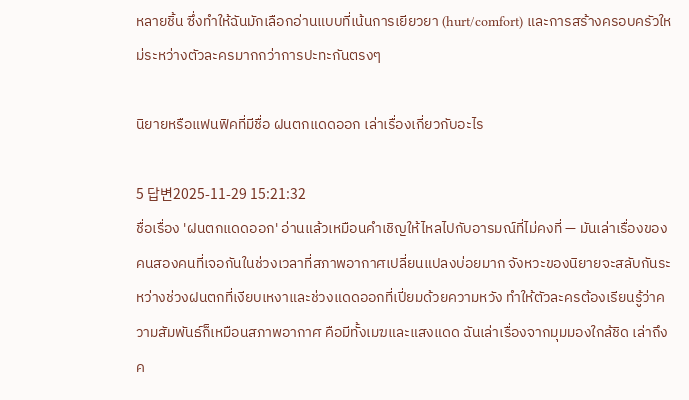หลายชิ้น ซึ่งทำให้ฉันมักเลือกอ่านแบบที่เน้นการเยียวยา (hurt/comfort) และการสร้างครอบครัวใหม่ระหว่างตัวละครมากกว่าการปะทะกันตรงๆ

นิยายหรือแฟนฟิคที่มีชื่อ ฝนตกแดดออก เล่าเรื่องเกี่ยวกับอะไร

5 답변2025-11-29 15:21:32
ชื่อเรื่อง 'ฝนตกแดดออก' อ่านแล้วเหมือนคำเชิญให้ไหลไปกับอารมณ์ที่ไม่คงที่ — มันเล่าเรื่องของคนสองคนที่เจอกันในช่วงเวลาที่สภาพอากาศเปลี่ยนแปลงบ่อยมาก จังหวะของนิยายจะสลับกันระหว่างช่วงฝนตกที่เงียบเหงาและช่วงแดดออกที่เปี่ยมด้วยความหวัง ทำให้ตัวละครต้องเรียนรู้ว่าความสัมพันธ์ก็เหมือนสภาพอากาศ คือมีทั้งเมฆและแสงแดด ฉันเล่าเรื่องจากมุมมองใกล้ชิด เล่าถึงค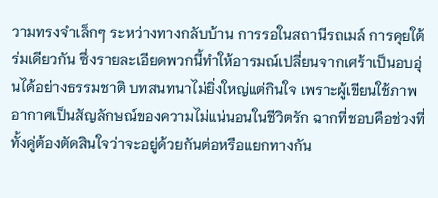วามทรงจำเล็กๆ ระหว่างทางกลับบ้าน การรอในสถานีรถเมล์ การคุยใต้ร่มเดียวกัน ซึ่งรายละเอียดพวกนี้ทำให้อารมณ์เปลี่ยนจากเศร้าเป็นอบอุ่นได้อย่างธรรมชาติ บทสนทนาไม่ยิ่งใหญ่แต่กินใจ เพราะผู้เขียนใช้ภาพอากาศเป็นสัญลักษณ์ของความไม่แน่นอนในชีวิตรัก ฉากที่ชอบคือช่วงที่ทั้งคู่ต้องตัดสินใจว่าจะอยู่ด้วยกันต่อหรือแยกทางกัน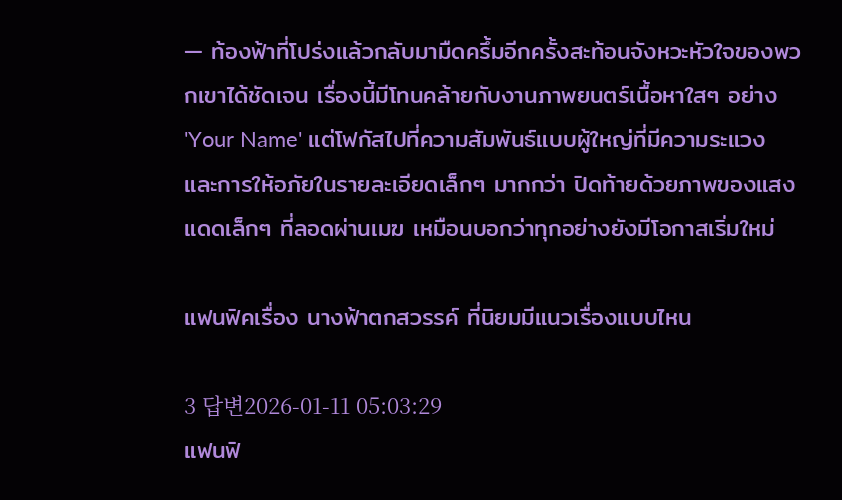— ท้องฟ้าที่โปร่งแล้วกลับมามืดครึ้มอีกครั้งสะท้อนจังหวะหัวใจของพวกเขาได้ชัดเจน เรื่องนี้มีโทนคล้ายกับงานภาพยนตร์เนื้อหาใสๆ อย่าง 'Your Name' แต่โฟกัสไปที่ความสัมพันธ์แบบผู้ใหญ่ที่มีความระแวงและการให้อภัยในรายละเอียดเล็กๆ มากกว่า ปิดท้ายด้วยภาพของแสงแดดเล็กๆ ที่ลอดผ่านเมฆ เหมือนบอกว่าทุกอย่างยังมีโอกาสเริ่มใหม่

แฟนฟิคเรื่อง นางฟ้าตกสวรรค์ ที่นิยมมีแนวเรื่องแบบไหน

3 답변2026-01-11 05:03:29
แฟนฟิ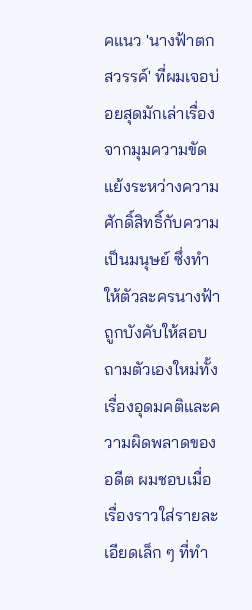คแนว 'นางฟ้าตกสวรรค์' ที่ผมเจอบ่อยสุดมักเล่าเรื่องจากมุมความขัดแย้งระหว่างความศักดิ์สิทธิ์กับความเป็นมนุษย์ ซึ่งทำให้ตัวละครนางฟ้าถูกบังคับให้สอบถามตัวเองใหม่ทั้งเรื่องอุดมคติและความผิดพลาดของอดีต ผมชอบเมื่อเรื่องราวใส่รายละเอียดเล็ก ๆ ที่ทำ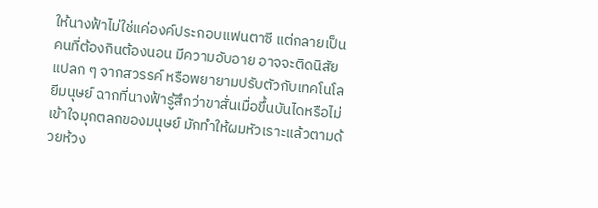ให้นางฟ้าไม่ใช่แค่องค์ประกอบแฟนตาซี แต่กลายเป็นคนที่ต้องกินต้องนอน มีความอับอาย อาจจะติดนิสัยแปลก ๆ จากสวรรค์ หรือพยายามปรับตัวกับเทคโนโลยีมนุษย์ ฉากที่นางฟ้ารู้สึกว่าขาสั่นเมื่อขึ้นบันไดหรือไม่เข้าใจมุกตลกของมนุษย์ มักทำให้ผมหัวเราะแล้วตามด้วยห้วง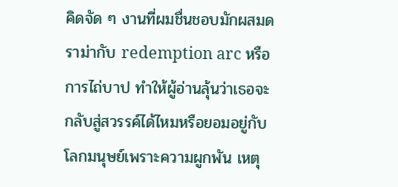คิดจัด ๆ งานที่ผมชื่นชอบมักผสมดราม่ากับ redemption arc หรือการไถ่บาป ทำให้ผู้อ่านลุ้นว่าเธอจะกลับสู่สวรรค์ได้ไหมหรือยอมอยู่กับโลกมนุษย์เพราะความผูกพัน เหตุ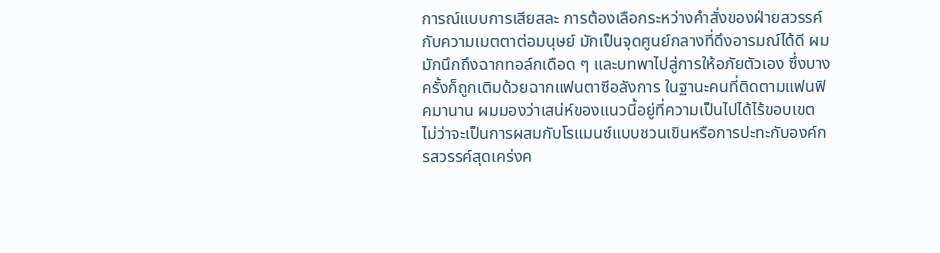การณ์แบบการเสียสละ การต้องเลือกระหว่างคำสั่งของฝ่ายสวรรค์กับความเมตตาต่อมนุษย์ มักเป็นจุดศูนย์กลางที่ดึงอารมณ์ได้ดี ผมมักนึกถึงฉากทอล์กเดือด ๆ และบทพาไปสู่การให้อภัยตัวเอง ซึ่งบางครั้งก็ถูกเติมด้วยฉากแฟนตาซีอลังการ ในฐานะคนที่ติดตามแฟนฟิคมานาน ผมมองว่าเสน่ห์ของแนวนี้อยู่ที่ความเป็นไปได้ไร้ขอบเขต ไม่ว่าจะเป็นการผสมกับโรแมนซ์แบบชวนเขินหรือการปะทะกับองค์กรสวรรค์สุดเคร่งค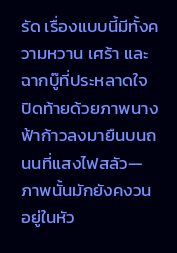รัด เรื่องแบบนี้มีทั้งความหวาน เศร้า และฉากบู๊ที่ประหลาดใจ ปิดท้ายด้วยภาพนางฟ้าก้าวลงมายืนบนถนนที่แสงไฟสลัว—ภาพนั้นมักยังคงวนอยู่ในหัว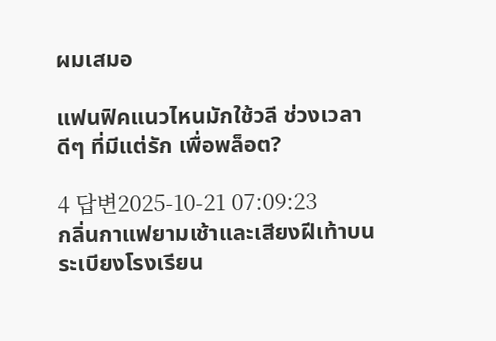ผมเสมอ

แฟนฟิคแนวไหนมักใช้วลี ช่วงเวลา ดีๆ ที่มีแต่รัก เพื่อพล็อต?

4 답변2025-10-21 07:09:23
กลิ่นกาแฟยามเช้าและเสียงฝีเท้าบนระเบียงโรงเรียน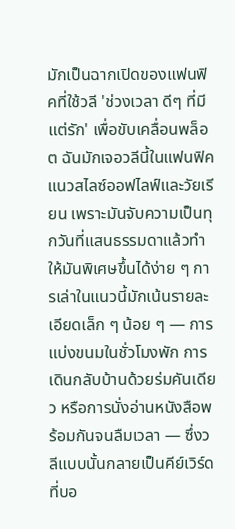มักเป็นฉากเปิดของแฟนฟิคที่ใช้วลี 'ช่วงเวลา ดีๆ ที่มีแต่รัก' เพื่อขับเคลื่อนพล็อต ฉันมักเจอวลีนี้ในแฟนฟิคแนวสไลซ์ออฟไลฟ์และวัยเรียน เพราะมันจับความเป็นทุกวันที่แสนธรรมดาแล้วทำให้มันพิเศษขึ้นได้ง่าย ๆ การเล่าในแนวนี้มักเน้นรายละเอียดเล็ก ๆ น้อย ๆ — การแบ่งขนมในชั่วโมงพัก การเดินกลับบ้านด้วยร่มคันเดียว หรือการนั่งอ่านหนังสือพร้อมกันจนลืมเวลา — ซึ่งวลีแบบนั้นกลายเป็นคีย์เวิร์ดที่บอ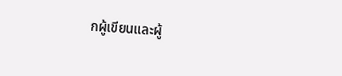กผู้เขียนและผู้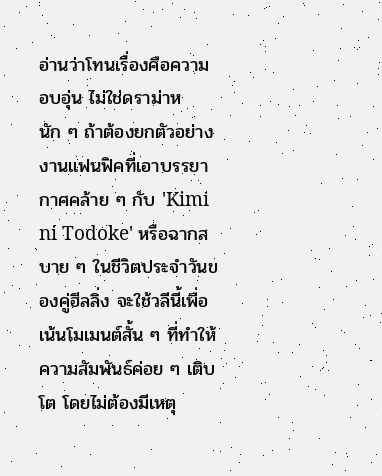อ่านว่าโทนเรื่องคือความอบอุ่น ไม่ใช่ดราม่าหนัก ๆ ถ้าต้องยกตัวอย่าง งานแฟนฟิคที่เอาบรรยากาศคล้าย ๆ กับ 'Kimi ni Todoke' หรือฉากสบาย ๆ ในชีวิตประจำวันของคู่ฮีลลิ่ง จะใช้วลีนี้เพื่อเน้นโมเมนต์สั้น ๆ ที่ทำให้ความสัมพันธ์ค่อย ๆ เติบโต โดยไม่ต้องมีเหตุ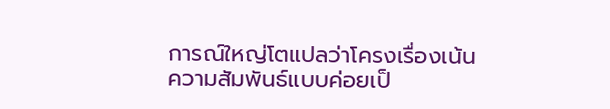การณ์ใหญ่โตแปลว่าโครงเรื่องเน้นความสัมพันธ์แบบค่อยเป็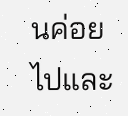นค่อยไปและ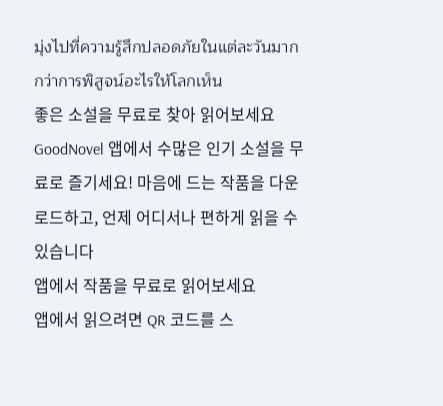มุ่งไปที่ความรู้สึกปลอดภัยในแต่ละวันมากกว่าการพิสูจน์อะไรให้โลกเห็น
좋은 소설을 무료로 찾아 읽어보세요
GoodNovel 앱에서 수많은 인기 소설을 무료로 즐기세요! 마음에 드는 작품을 다운로드하고, 언제 어디서나 편하게 읽을 수 있습니다
앱에서 작품을 무료로 읽어보세요
앱에서 읽으려면 QR 코드를 스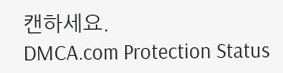캔하세요.
DMCA.com Protection Status